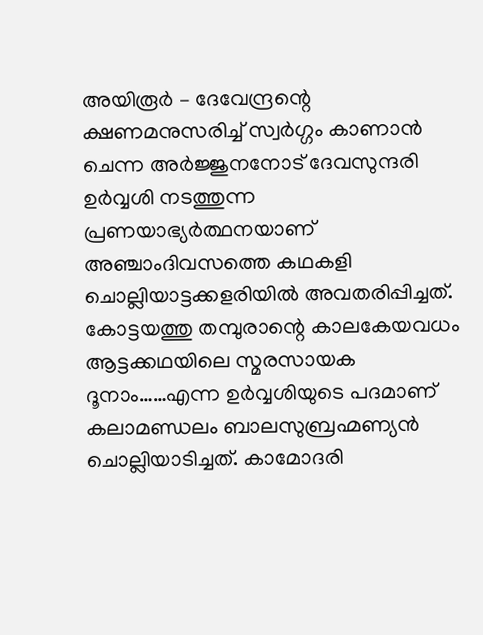അയിരൂർ – ദേവേന്ദ്രന്റെ ക്ഷണമനുസരിച്ച് സ്വർഗ്ഗം കാണാൻ ചെന്ന അർജ്ജുനനോട് ദേവസുന്ദരി ഉർവ്വശി നടത്തുന്ന പ്രണയാഭ്യർത്ഥനയാണ് അഞ്ചാംദിവസത്തെ കഥകളി ചൊല്ലിയാട്ടക്കളരിയിൽ അവതരിപ്പിച്ചത്. കോട്ടയത്തു തമ്പുരാന്റെ കാലകേയവധം ആട്ടക്കഥയിലെ സ്മരസായക ദൂനാം……എന്ന ഉർവ്വശിയുടെ പദമാണ് കലാമണ്ഡലം ബാലസുബ്രഹ്മണ്യൻ ചൊല്ലിയാടിച്ചത്. കാമോദരി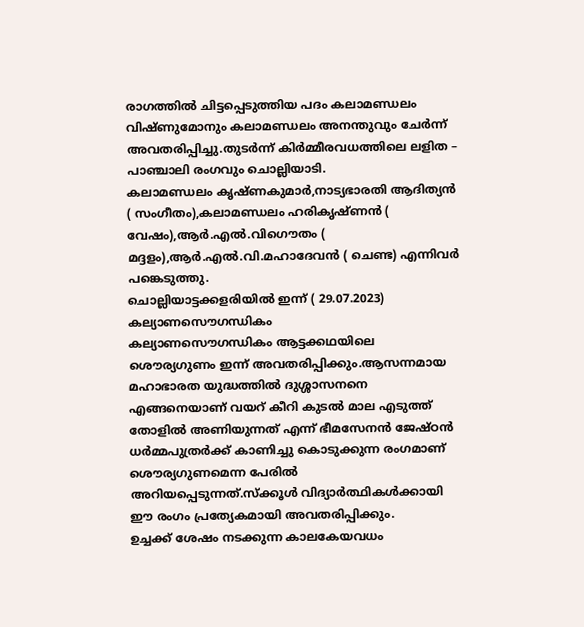രാഗത്തിൽ ചിട്ടപ്പെടുത്തിയ പദം കലാമണ്ഡലം വിഷ്ണുമോനും കലാമണ്ഡലം അനന്തുവും ചേർന്ന് അവതരിപ്പിച്ചു.തുടർന്ന് കിർമ്മീരവധത്തിലെ ലളിത – പാഞ്ചാലി രംഗവും ചൊല്ലിയാടി.
കലാമണ്ഡലം കൃഷ്ണകുമാർ,നാട്യഭാരതി ആദിത്യൻ ( സംഗീതം),കലാമണ്ഡലം ഹരികൃഷ്ണൻ ( വേഷം),ആർ.എൽ.വിഗൌതം ( മദ്ദളം),ആർ.എൽ.വി.മഹാദേവൻ ( ചെണ്ട) എന്നിവർ പങ്കെടുത്തു.
ചൊല്ലിയാട്ടക്കളരിയിൽ ഇന്ന് ( 29.07.2023) കല്യാണസൌഗന്ധികം
കല്യാണസൌഗന്ധികം ആട്ടക്കഥയിലെ ശൌര്യഗുണം ഇന്ന് അവതരിപ്പിക്കും.ആസന്നമായ മഹാഭാരത യുദ്ധത്തിൽ ദുശ്ശാസനനെ എങ്ങനെയാണ് വയറ് കീറി കുടൽ മാല എടുത്ത് തോളിൽ അണിയുന്നത് എന്ന് ഭീമസേനൻ ജേഷ്ഠൻ ധർമ്മപുത്രർക്ക് കാണിച്ചു കൊടുക്കുന്ന രംഗമാണ് ശൌര്യഗുണമെന്ന പേരിൽ അറിയപ്പെടുന്നത്.സ്ക്കൂൾ വിദ്യാർത്ഥികൾക്കായി ഈ രംഗം പ്രത്യേകമായി അവതരിപ്പിക്കും.
ഉച്ചക്ക് ശേഷം നടക്കുന്ന കാലകേയവധം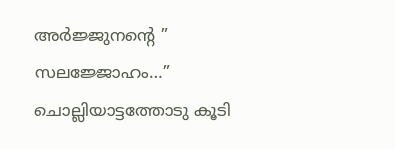അർജ്ജുനന്റെ ” സലജ്ജോഹം…” ചൊല്ലിയാട്ടത്തോടു കൂടി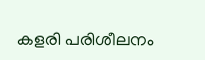കളരി പരിശീലനം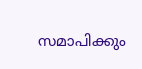സമാപിക്കും